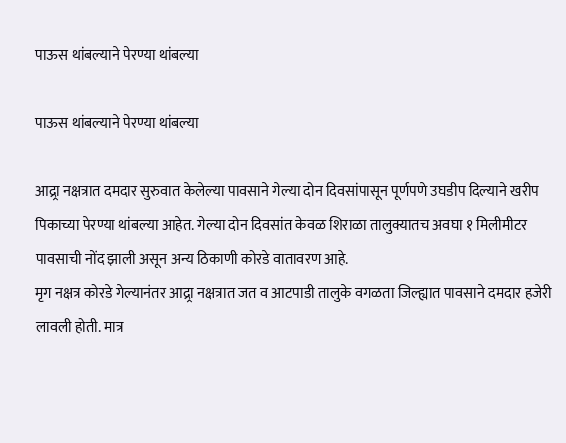पाऊस थांबल्याने पेरण्या थांबल्या

पाऊस थांबल्याने पेरण्या थांबल्या

आद्र्रा नक्षत्रात दमदार सुरुवात केलेल्या पावसाने गेल्या दोन दिवसांपासून पूर्णपणे उघडीप दिल्याने खरीप पिकाच्या पेरण्या थांबल्या आहेत. गेल्या दोन दिवसांत केवळ शिराळा तालुक्यातच अवघा १ मिलीमीटर पावसाची नोंद झाली असून अन्य ठिकाणी कोरडे वातावरण आहे.
मृग नक्षत्र कोरडे गेल्यानंतर आद्र्रा नक्षत्रात जत व आटपाडी तालुके वगळता जिल्ह्यात पावसाने दमदार हजेरी लावली होती. मात्र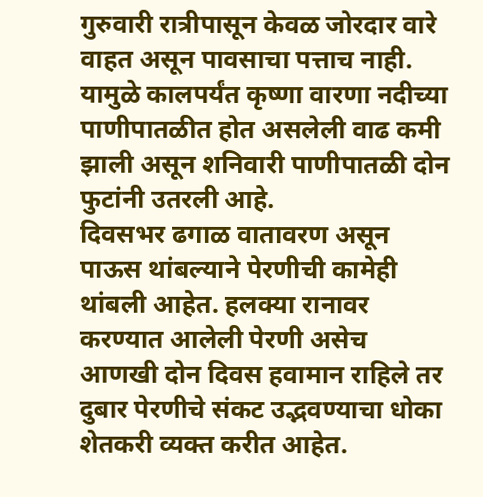गुरुवारी रात्रीपासून केवळ जोरदार वारे वाहत असून पावसाचा पत्ताच नाही. यामुळे कालपर्यंत कृष्णा वारणा नदीच्या पाणीपातळीत होत असलेली वाढ कमी झाली असून शनिवारी पाणीपातळी दोन फुटांनी उतरली आहे.
दिवसभर ढगाळ वातावरण असून पाऊस थांबल्याने पेरणीची कामेही थांबली आहेत. हलक्या रानावर करण्यात आलेली पेरणी असेच आणखी दोन दिवस हवामान राहिले तर दुबार पेरणीचे संकट उद्भवण्याचा धोका शेतकरी व्यक्त करीत आहेत.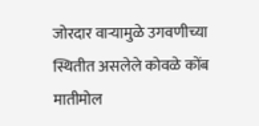जोरदार वाऱ्यामुळे उगवणीच्या स्थितीत असलेले कोवळे कोंब मातीमोल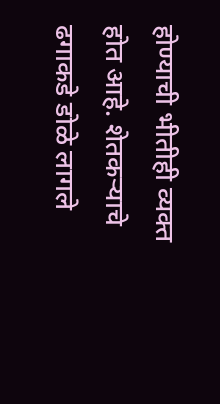होण्याची भीतीही व्यक्त होत आहे. शेतकऱ्याचे ढगाकडे डोळे लागले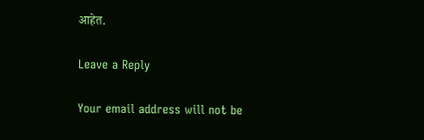आहेत.

Leave a Reply

Your email address will not be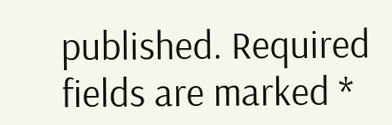published. Required fields are marked *